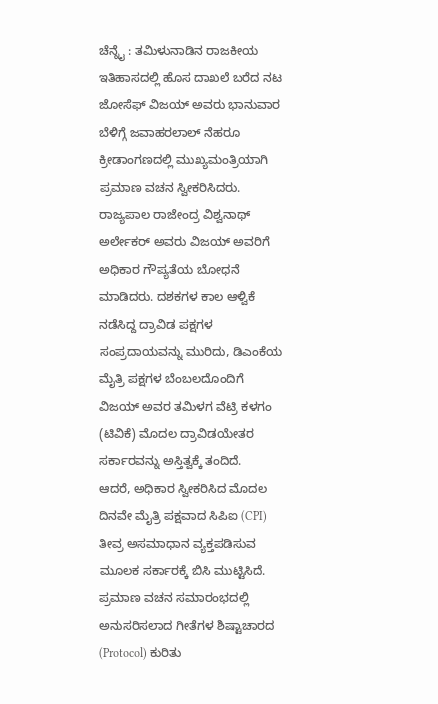ಚೆನ್ನೈ : ತಮಿಳುನಾಡಿನ ರಾಜಕೀಯ ಇತಿಹಾಸದಲ್ಲಿ ಹೊಸ ದಾಖಲೆ ಬರೆದ ನಟ ಜೋಸೆಫ್ ವಿಜಯ್ ಅವರು ಭಾನುವಾರ ಬೆಳಿಗ್ಗೆ ಜವಾಹರಲಾಲ್ ನೆಹರೂ ಕ್ರೀಡಾಂಗಣದಲ್ಲಿ ಮುಖ್ಯಮಂತ್ರಿಯಾಗಿ ಪ್ರಮಾಣ ವಚನ ಸ್ವೀಕರಿಸಿದರು. ರಾಜ್ಯಪಾಲ ರಾಜೇಂದ್ರ ವಿಶ್ವನಾಥ್ ಅರ್ಲೇಕರ್ ಅವರು ವಿಜಯ್ ಅವರಿಗೆ ಅಧಿಕಾರ ಗೌಪ್ಯತೆಯ ಬೋಧನೆ ಮಾಡಿದರು. ದಶಕಗಳ ಕಾಲ ಆಳ್ವಿಕೆ ನಡೆಸಿದ್ದ ದ್ರಾವಿಡ ಪಕ್ಷಗಳ ಸಂಪ್ರದಾಯವನ್ನು ಮುರಿದು, ಡಿಎಂಕೆಯ ಮೈತ್ರಿ ಪಕ್ಷಗಳ ಬೆಂಬಲದೊಂದಿಗೆ ವಿಜಯ್ ಅವರ ತಮಿಳಗ ವೆಟ್ರಿ ಕಳಗಂ (ಟಿವಿಕೆ) ಮೊದಲ ದ್ರಾವಿಡಯೇತರ ಸರ್ಕಾರವನ್ನು ಅಸ್ತಿತ್ವಕ್ಕೆ ತಂದಿದೆ.
ಆದರೆ, ಅಧಿಕಾರ ಸ್ವೀಕರಿಸಿದ ಮೊದಲ ದಿನವೇ ಮೈತ್ರಿ ಪಕ್ಷವಾದ ಸಿಪಿಐ (CPI) ತೀವ್ರ ಅಸಮಾಧಾನ ವ್ಯಕ್ತಪಡಿಸುವ ಮೂಲಕ ಸರ್ಕಾರಕ್ಕೆ ಬಿಸಿ ಮುಟ್ಟಿಸಿದೆ. ಪ್ರಮಾಣ ವಚನ ಸಮಾರಂಭದಲ್ಲಿ ಅನುಸರಿಸಲಾದ ಗೀತೆಗಳ ಶಿಷ್ಟಾಚಾರದ (Protocol) ಕುರಿತು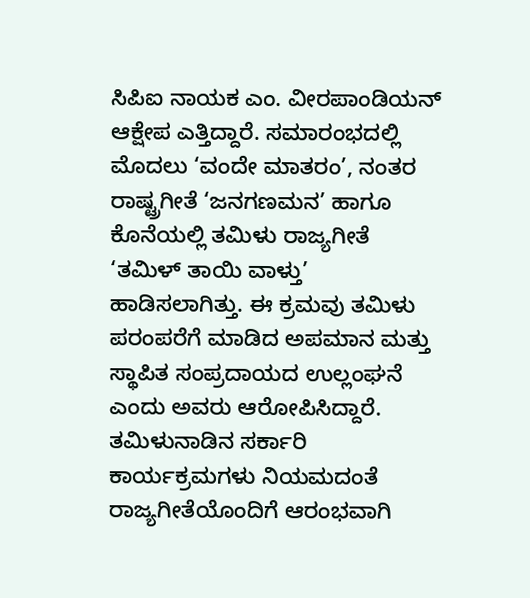ಸಿಪಿಐ ನಾಯಕ ಎಂ. ವೀರಪಾಂಡಿಯನ್ ಆಕ್ಷೇಪ ಎತ್ತಿದ್ದಾರೆ. ಸಮಾರಂಭದಲ್ಲಿ ಮೊದಲು ‘ವಂದೇ ಮಾತರಂ’, ನಂತರ ರಾಷ್ಟ್ರಗೀತೆ ‘ಜನಗಣಮನ’ ಹಾಗೂ ಕೊನೆಯಲ್ಲಿ ತಮಿಳು ರಾಜ್ಯಗೀತೆ ‘ತಮಿಳ್ ತಾಯಿ ವಾಳ್ತು’ ಹಾಡಿಸಲಾಗಿತ್ತು. ಈ ಕ್ರಮವು ತಮಿಳು ಪರಂಪರೆಗೆ ಮಾಡಿದ ಅಪಮಾನ ಮತ್ತು ಸ್ಥಾಪಿತ ಸಂಪ್ರದಾಯದ ಉಲ್ಲಂಘನೆ ಎಂದು ಅವರು ಆರೋಪಿಸಿದ್ದಾರೆ.
ತಮಿಳುನಾಡಿನ ಸರ್ಕಾರಿ ಕಾರ್ಯಕ್ರಮಗಳು ನಿಯಮದಂತೆ ರಾಜ್ಯಗೀತೆಯೊಂದಿಗೆ ಆರಂಭವಾಗಿ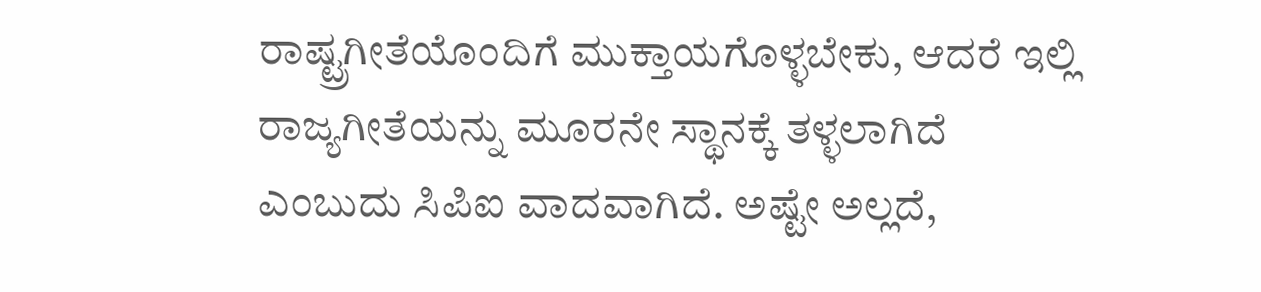ರಾಷ್ಟ್ರಗೀತೆಯೊಂದಿಗೆ ಮುಕ್ತಾಯಗೊಳ್ಳಬೇಕು, ಆದರೆ ಇಲ್ಲಿ ರಾಜ್ಯಗೀತೆಯನ್ನು ಮೂರನೇ ಸ್ಥಾನಕ್ಕೆ ತಳ್ಳಲಾಗಿದೆ ಎಂಬುದು ಸಿಪಿಐ ವಾದವಾಗಿದೆ. ಅಷ್ಟೇ ಅಲ್ಲದೆ,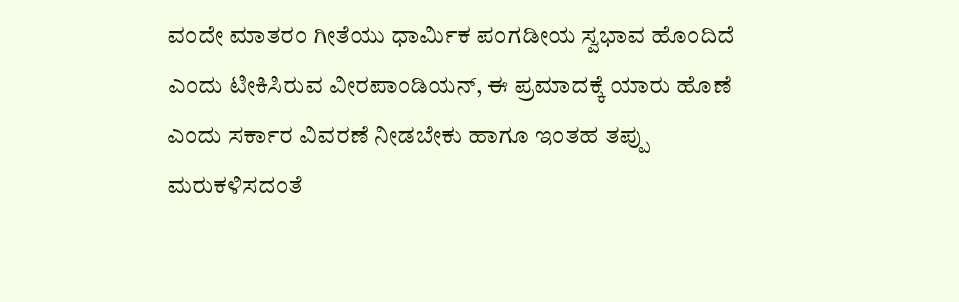ವಂದೇ ಮಾತರಂ ಗೀತೆಯು ಧಾರ್ಮಿಕ ಪಂಗಡೀಯ ಸ್ವಭಾವ ಹೊಂದಿದೆ ಎಂದು ಟೀಕಿಸಿರುವ ವೀರಪಾಂಡಿಯನ್, ಈ ಪ್ರಮಾದಕ್ಕೆ ಯಾರು ಹೊಣೆ ಎಂದು ಸರ್ಕಾರ ವಿವರಣೆ ನೀಡಬೇಕು ಹಾಗೂ ಇಂತಹ ತಪ್ಪು ಮರುಕಳಿಸದಂತೆ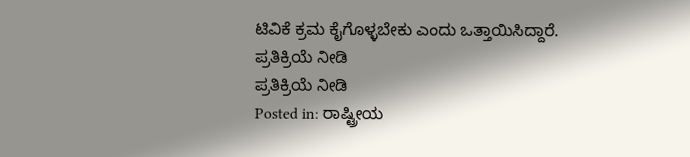ಟಿವಿಕೆ ಕ್ರಮ ಕೈಗೊಳ್ಳಬೇಕು ಎಂದು ಒತ್ತಾಯಿಸಿದ್ದಾರೆ.
ಪ್ರತಿಕ್ರಿಯೆ ನೀಡಿ
ಪ್ರತಿಕ್ರಿಯೆ ನೀಡಿ
Posted in: ರಾಷ್ಟ್ರೀಯ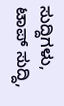ಸುದ್ದಿಗಳು, ಟಾಪ್ ಸುದ್ದಿ,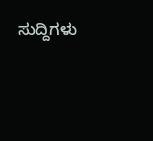ಸುದ್ದಿಗಳು